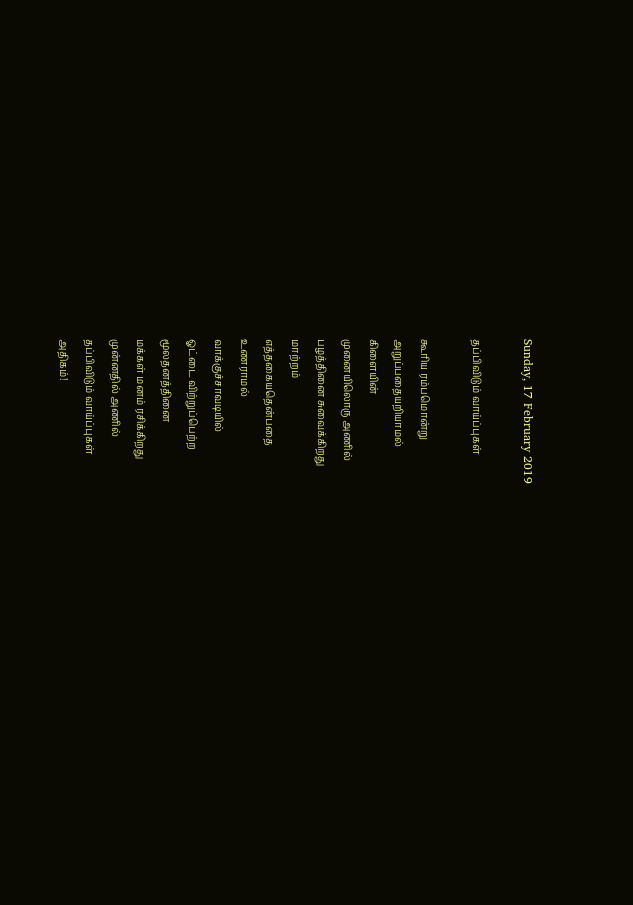Sunday, 17 February 2019

தப்பிவிடும் வாய்ப்புகள்

கூரிய ரம்பமொன்று
அறுப்பதையறியாமல்
கிளையின்
முனையிலொரு அணில்
பழத்தினை சுவைக்கிறது
மாற்றம்
எத்தகையதென்பதை
உணராமல்
வாக்குச்சாவடியில்
ஓட்டை விற்றுப்பெற்ற
மூலதனத்தினை
மக்கள் மனம் ரசிக்கிறது
முன்னதில் அணில்
தப்பிவிடும் வாய்ப்புகள்
அதிகம்!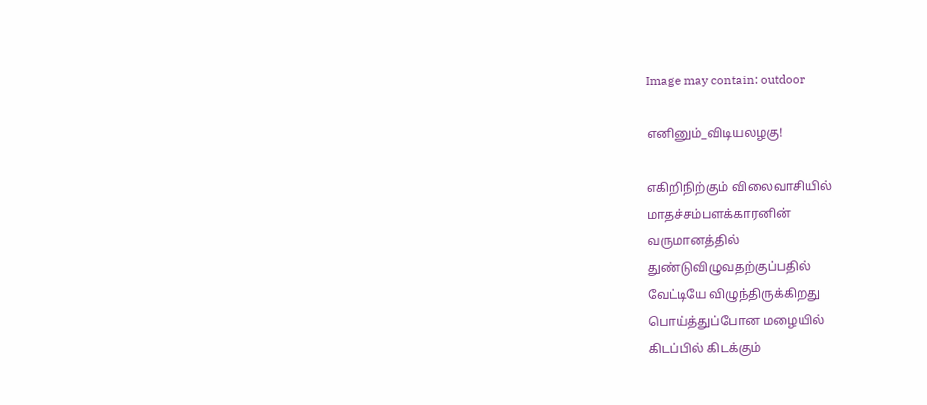Image may contain: outdoor

எனினும்_விடியலழகு!

எகிறிநிற்கும் விலைவாசியில்
மாதச்சம்பளக்காரனின்
வருமானத்தில்
துண்டுவிழுவதற்குப்பதில்
வேட்டியே விழுந்திருக்கிறது
பொய்த்துப்போன மழையில்
கிடப்பில் கிடக்கும்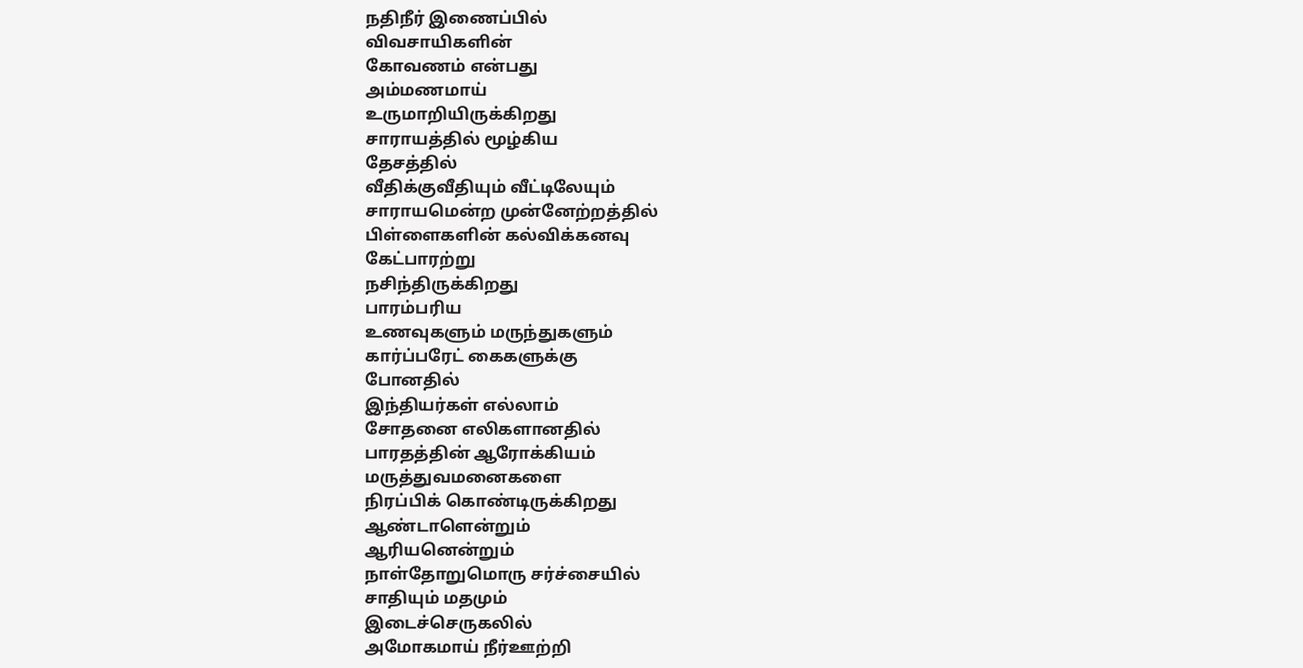நதிநீர் இணைப்பில்
விவசாயிகளின்
கோவணம் என்பது
அம்மணமாய்
உருமாறியிருக்கிறது
சாராயத்தில் மூழ்கிய
தேசத்தில்
வீதிக்குவீதியும் வீட்டிலேயும்
சாராயமென்ற முன்னேற்றத்தில்
பிள்ளைகளின் கல்விக்கனவு
கேட்பாரற்று
நசிந்திருக்கிறது
பாரம்பரிய
உணவுகளும் மருந்துகளும்
கார்ப்பரேட் கைகளுக்கு
போனதில்
இந்தியர்கள் எல்லாம்
சோதனை எலிகளானதில்
பாரதத்தின் ஆரோக்கியம்
மருத்துவமனைகளை
நிரப்பிக் கொண்டிருக்கிறது
ஆண்டாளென்றும்
ஆரியனென்றும்
நாள்தோறுமொரு சர்ச்சையில்
சாதியும் மதமும்
இடைச்செருகலில்
அமோகமாய் நீர்ஊற்றி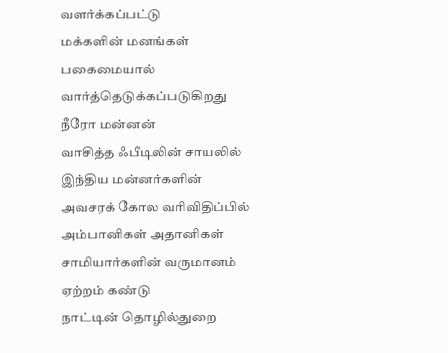வளர்க்கப்பட்டு
மக்களின் மனங்கள்
பகைமையால்
வார்த்தெடுக்கப்படுகிறது
நீரோ மன்னன்
வாசித்த ஃபீடிலின் சாயலில்
இந்திய மன்னர்களின்
அவசரக் கோல வரிவிதிப்பில்
அம்பானிகள் அதானிகள்
சாமியார்களின் வருமானம்
ஏற்றம் கண்டு
நாட்டின் தொழில்துறை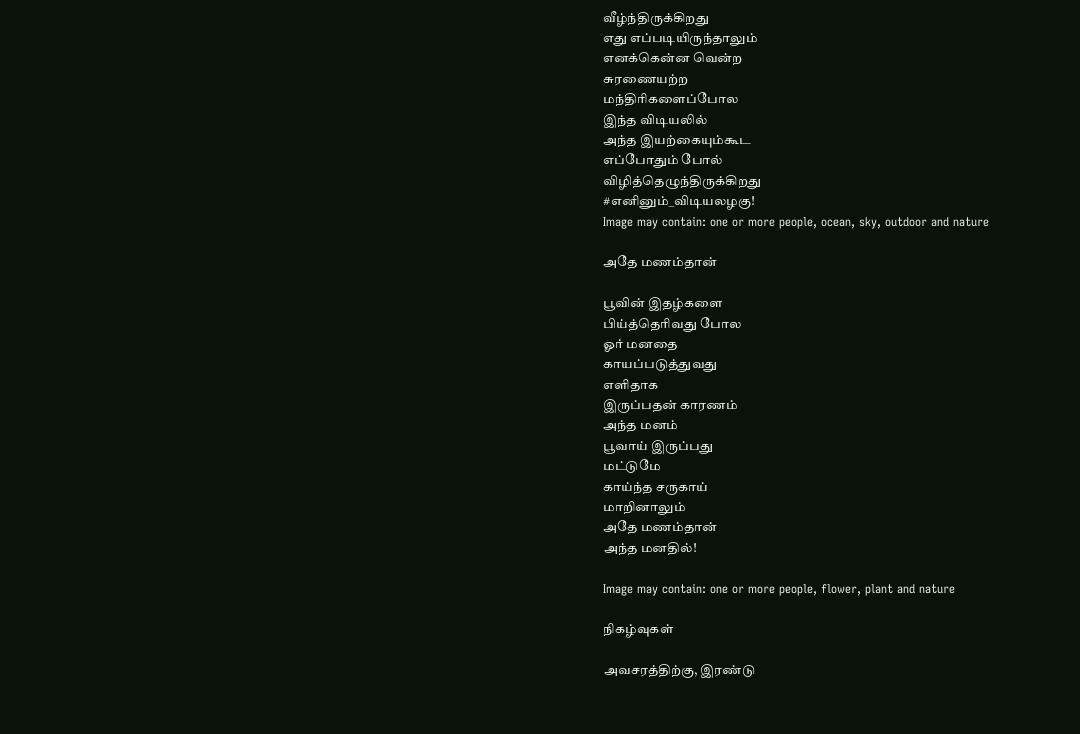வீழ்ந்திருக்கிறது
எது எப்படியிருந்தாலும்
எனக்கென்ன வென்ற
சுரணையற்ற
மந்திரிகளைப்போல
இந்த விடியலில்
அந்த இயற்கையும்கூட
எப்போதும் போல்
விழித்தெழுந்திருக்கிறது
#எனினும்_விடியலழகு!
Image may contain: one or more people, ocean, sky, outdoor and nature

அதே மணம்தான்

பூவின் இதழ்களை
பிய்த்தெரிவது போல
ஓர் மனதை
காயப்படுத்துவது
எளிதாக
இருப்பதன் காரணம்
அந்த மனம்
பூவாய் இருப்பது
மட்டுமே
காய்ந்த சருகாய்
மாறினாலும்
அதே மணம்தான்
அந்த மனதில்!

Image may contain: one or more people, flower, plant and nature

நிகழ்வுகள்

அவசரத்திற்கு, இரண்டு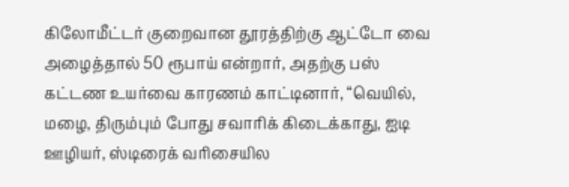கிலோமீட்டர் குறைவான தூரத்திற்கு ஆட்டோ வை அழைத்தால் 50 ரூபாய் என்றார், அதற்கு பஸ் கட்டண உயர்வை காரணம் காட்டினார், “வெயில், மழை, திரும்பும் போது சவாரிக் கிடைக்காது, ஐடி ஊழியர், ஸ்டிரைக் வரிசையில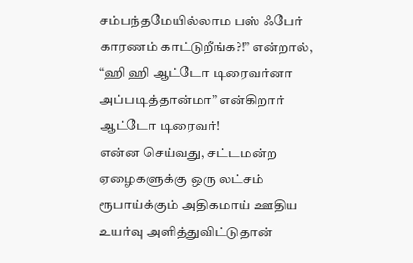சம்பந்தமேயில்லாம பஸ் ஃபேர் காரணம் காட்டுறீங்க?!” என்றால், “ஹி ஹி ஆட்டோ டிரைவர்னா அப்படித்தான்மா” என்கிறார் ஆட்டோ டிரைவர்!
என்ன செய்வது, சட்டமன்ற ஏழைகளுக்கு ஒரு லட்சம் ரூபாய்க்கும் அதிகமாய் ஊதிய உயர்வு அளித்துவிட்டுதான்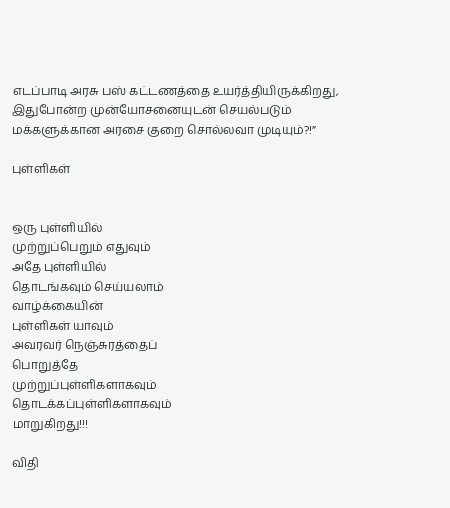எடப்பாடி அரசு பஸ் கட்டணத்தை உயர்த்தியிருக்கிறது, இதுபோன்ற முன்யோசனையுடன் செயல்படும் மக்களுக்கான அரசை குறை சொல்லவா முடியும்?!”

புள்ளிகள்


ஒரு புள்ளியில்
முற்றுப்பெறும் எதுவும்
அதே புள்ளியில்
தொடங்கவும் செய்யலாம்
வாழ்க்கையின்
புள்ளிகள் யாவும்
அவரவர் நெஞ்சுரத்தைப்
பொறுத்தே
முற்றுப்புள்ளிகளாகவும்
தொடக்கப்புள்ளிகளாகவும்
மாறுகிறது!!!

விதி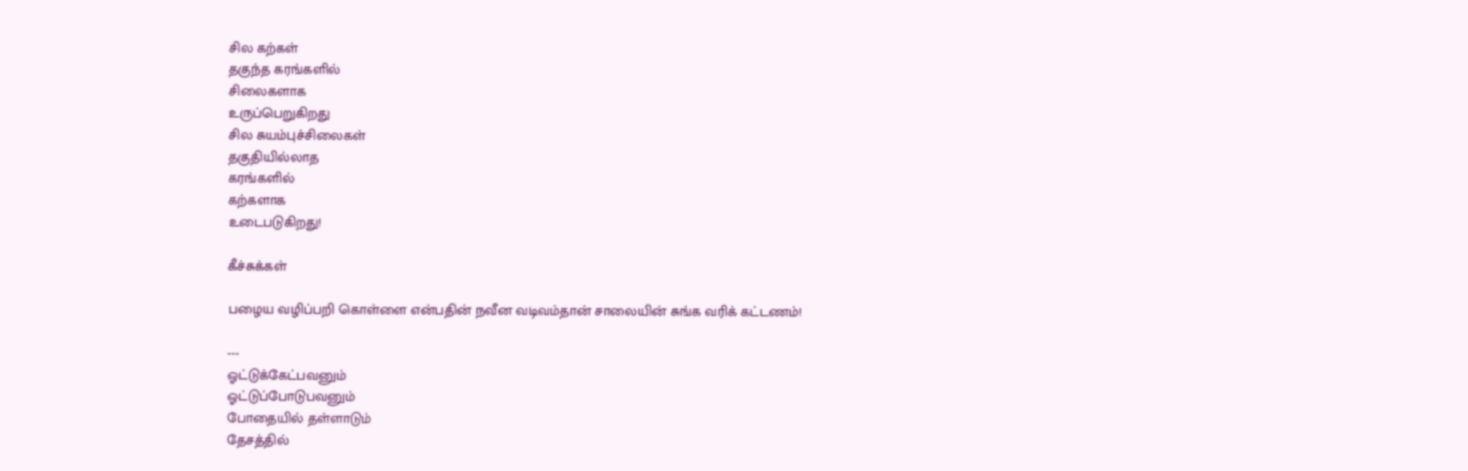சில கற்கள்
தகுந்த கரங்களில்
சிலைகளாக
உருப்பெறுகிறது
சில சுயம்புச்சிலைகள்
தகுதியில்லாத
கரங்களில்
கற்களாக
உடைபடுகிறது!

கீச்சுக்கள்

பழைய வழிப்பறி கொள்ளை என்பதின் நவீன வடிவம்தான் சாலையின் சுங்க வரிக் கட்டணம்!

---
ஓட்டுக்கேட்பவனும்
ஓட்டுப்போடுபவனும்
போதையில் தள்ளாடும்
தேசத்தில்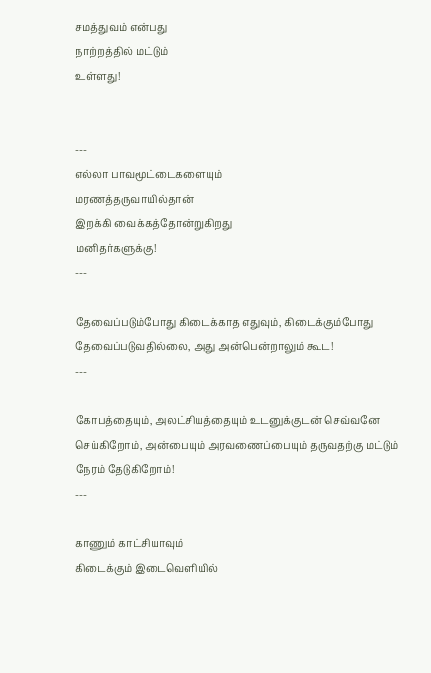சமத்துவம் என்பது
நாற்றத்தில் மட்டும்
உள்ளது!


---
எல்லா பாவமூட்டைகளையும்
மரணத்தருவாயில்தான்
இறக்கி வைக்கத்தோன்றுகிறது
மனிதர்களுக்கு!
---

தேவைப்படும்போது கிடைக்காத எதுவும், கிடைக்கும்போது தேவைப்படுவதில்லை, அது அன்பென்றாலும் கூட!
---

கோபத்தையும், அலட்சியத்தையும் உடனுக்குடன் செவ்வனே செய்கிறோம், அன்பையும் அரவணைப்பையும் தருவதற்கு மட்டும் நேரம் தேடுகிறோம்!
---

காணும் காட்சியாவும்
கிடைக்கும் இடைவெளியில்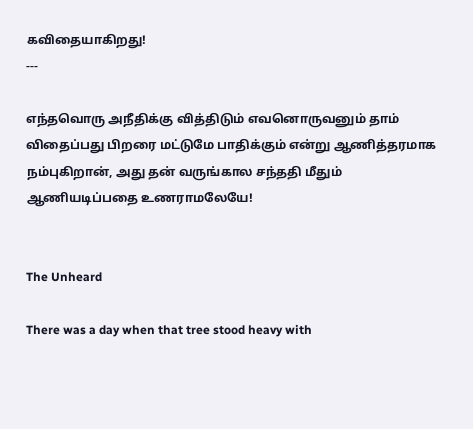கவிதையாகிறது!
---

எந்தவொரு அநீதிக்கு வித்திடும் எவனொருவனும் தாம் விதைப்பது பிறரை மட்டுமே பாதிக்கும் என்று ஆணித்தரமாக நம்புகிறான், அது தன் வருங்கால சந்ததி மீதும் ஆணியடிப்பதை உணராமலேயே!


The Unheard

There was a day when that tree stood heavy with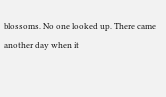blossoms. No one looked up. There came another day when it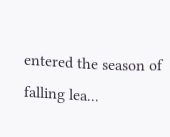entered the season of falling lea...